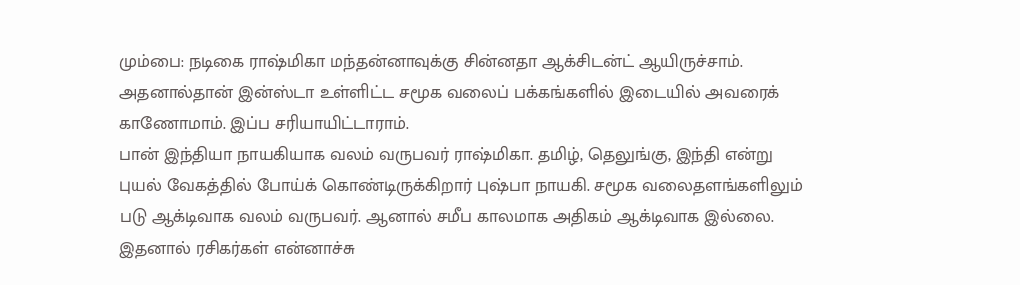மும்பை: நடிகை ராஷ்மிகா மந்தன்னாவுக்கு சின்னதா ஆக்சிடன்ட் ஆயிருச்சாம். அதனால்தான் இன்ஸ்டா உள்ளிட்ட சமூக வலைப் பக்கங்களில் இடையில் அவரைக் காணோமாம். இப்ப சரியாயிட்டாராம்.
பான் இந்தியா நாயகியாக வலம் வருபவர் ராஷ்மிகா. தமிழ், தெலுங்கு, இந்தி என்று புயல் வேகத்தில் போய்க் கொண்டிருக்கிறார் புஷ்பா நாயகி. சமூக வலைதளங்களிலும் படு ஆக்டிவாக வலம் வருபவர். ஆனால் சமீப காலமாக அதிகம் ஆக்டிவாக இல்லை. இதனால் ரசிகர்கள் என்னாச்சு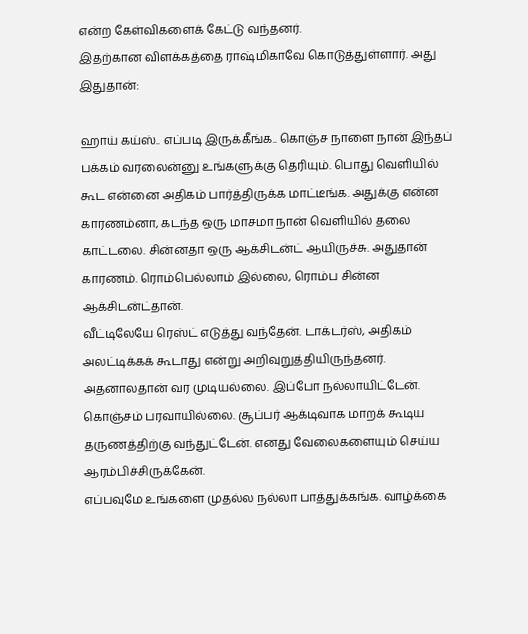என்ற கேள்விகளைக் கேட்டு வந்தனர்.
இதற்கான விளக்கத்தை ராஷ்மிகாவே கொடுத்துள்ளார். அது இதுதான்:

ஹாய் கய்ஸ்.. எப்படி இருக்கீங்க.. கொஞ்ச நாளை நான் இந்தப் பக்கம் வரலைன்னு உங்களுக்கு தெரியும். பொது வெளியில் கூட என்னை அதிகம் பார்த்திருக்க மாட்டீங்க. அதுக்கு என்ன காரணம்னா, கடந்த ஒரு மாசமா நான் வெளியில் தலை காட்டலை. சின்னதா ஒரு ஆக்சிடன்ட் ஆயிருச்சு. அதுதான் காரணம். ரொம்பெல்லாம் இல்லை, ரொம்ப சின்ன ஆக்சிடன்ட்தான்.
வீட்டிலேயே ரெஸ்ட் எடுத்து வந்தேன். டாக்டர்ஸ், அதிகம் அலட்டிக்கக் கூடாது என்று அறிவுறுத்தியிருந்தனர். அதனாலதான் வர முடியல்லை. இப்போ நல்லாயிட்டேன். கொஞ்சம் பரவாயில்லை. சூப்பர் ஆக்டிவாக மாறக் கூடிய தருணத்திற்கு வந்துட்டேன். எனது வேலைகளையும் செய்ய ஆரம்பிச்சிருக்கேன்.
எப்பவுமே உங்களை முதல்ல நல்லா பாத்துக்கங்க. வாழ்க்கை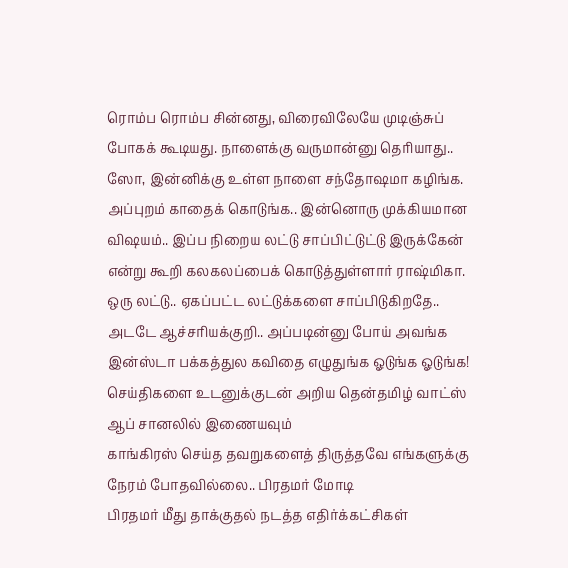ரொம்ப ரொம்ப சின்னது, விரைவிலேயே முடிஞ்சுப் போகக் கூடியது. நாளைக்கு வருமான்னு தெரியாது.. ஸோ, இன்னிக்கு உள்ள நாளை சந்தோஷமா கழிங்க.
அப்புறம் காதைக் கொடுங்க.. இன்னொரு முக்கியமான விஷயம்.. இப்ப நிறைய லட்டு சாப்பிட்டுட்டு இருக்கேன் என்று கூறி கலகலப்பைக் கொடுத்துள்ளார் ராஷ்மிகா.
ஒரு லட்டு.. ஏகப்பட்ட லட்டுக்களை சாப்பிடுகிறதே.. அடடே ஆச்சரியக்குறி.. அப்படின்னு போய் அவங்க இன்ஸ்டா பக்கத்துல கவிதை எழுதுங்க ஓடுங்க ஓடுங்க!
செய்திகளை உடனுக்குடன் அறிய தென்தமிழ் வாட்ஸ் ஆப் சானலில் இணையவும்
காங்கிரஸ் செய்த தவறுகளைத் திருத்தவே எங்களுக்கு நேரம் போதவில்லை.. பிரதமர் மோடி
பிரதமர் மீது தாக்குதல் நடத்த எதிர்க்கட்சிகள்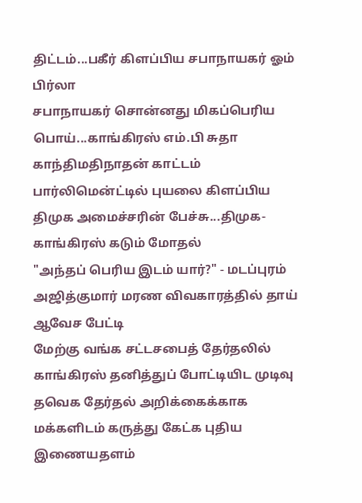திட்டம்...பகீர் கிளப்பிய சபாநாயகர் ஓம் பிர்லா
சபாநாயகர் சொன்னது மிகப்பெரிய பொய்...காங்கிரஸ் எம்.பி சுதா காந்திமதிநாதன் காட்டம்
பார்லிமென்ட்டில் புயலை கிளப்பிய திமுக அமைச்சரின் பேச்சு...திமுக-காங்கிரஸ் கடும் மோதல்
"அந்தப் பெரிய இடம் யார்?" - மடப்புரம் அஜித்குமார் மரண விவகாரத்தில் தாய் ஆவேச பேட்டி
மேற்கு வங்க சட்டசபைத் தேர்தலில் காங்கிரஸ் தனித்துப் போட்டியிட முடிவு
தவெக தேர்தல் அறிக்கைக்காக மக்களிடம் கருத்து கேட்க புதிய இணையதளம்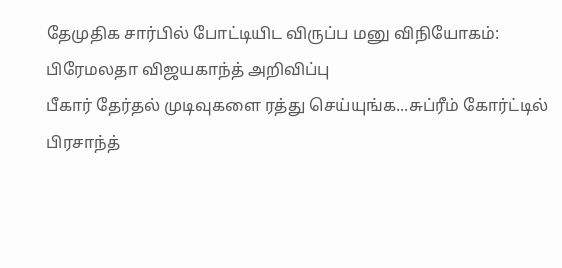தேமுதிக சார்பில் போட்டியிட விருப்ப மனு விநியோகம்: பிரேமலதா விஜயகாந்த் அறிவிப்பு
பீகார் தேர்தல் முடிவுகளை ரத்து செய்யுங்க...சுப்ரீம் கோர்ட்டில் பிரசாந்த்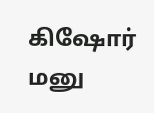கிஷோர் மனு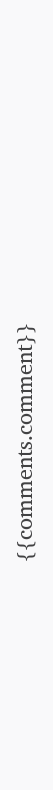{{comments.comment}}